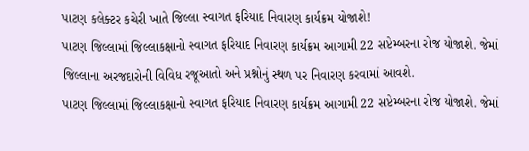પાટણ કલેક્ટર કચેરી ખાતે જિલ્લા સ્વાગત ફરિયાદ નિવારણ કાર્યક્રમ યોજાશે!
પાટણ જિલ્લામાં જિલ્લાકક્ષાનો સ્વાગત ફરિયાદ નિવારણ કાર્યક્રમ આગામી 22 સપ્ટેમ્બરના રોજ યોજાશે. જેમાં જિલ્લાના અરજદારોની વિવિધ રજૂઆતો અને પ્રશ્નોનું સ્થળ પર નિવારણ કરવામાં આવશે.
પાટણ જિલ્લામાં જિલ્લાકક્ષાનો સ્વાગત ફરિયાદ નિવારણ કાર્યક્રમ આગામી 22 સપ્ટેમ્બરના રોજ યોજાશે. જેમાં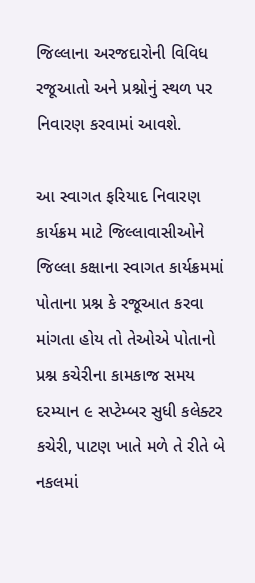જિલ્લાના અરજદારોની વિવિધ રજૂઆતો અને પ્રશ્નોનું સ્થળ પર નિવારણ કરવામાં આવશે.

આ સ્વાગત ફરિયાદ નિવારણ કાર્યક્રમ માટે જિલ્લાવાસીઓને જિલ્લા કક્ષાના સ્વાગત કાર્યક્રમમાં પોતાના પ્રશ્ન કે રજૂઆત કરવા માંગતા હોય તો તેઓએ પોતાનો પ્રશ્ન કચેરીના કામકાજ સમય દરમ્યાન ૯ સપ્ટેમ્બર સુધી કલેક્ટર કચેરી, પાટણ ખાતે મળે તે રીતે બે નકલમાં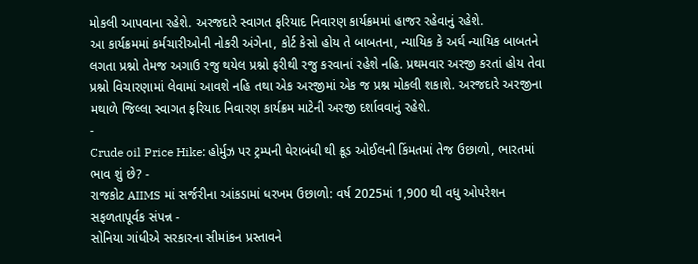મોકલી આપવાના રહેશે. અરજદારે સ્વાગત ફરિયાદ નિવારણ કાર્યક્રમમાં હાજર રહેવાનું રહેશે.
આ કાર્યક્રમમાં કર્મચારીઓની નોકરી અંગેના, કોર્ટ કેસો હોય તે બાબતના, ન્યાયિક કે અર્ઘ ન્યાયિક બાબતને લગતા પ્રશ્નો તેમજ અગાઉ રજુ થયેલ પ્રશ્નો ફરીથી રજુ કરવાનાં રહેશે નહિ. પ્રથમવાર અરજી કરતાં હોય તેવા પ્રશ્નો વિચારણામાં લેવામાં આવશે નહિ તથા એક અરજીમાં એક જ પ્રશ્ન મોકલી શકાશે. અરજદારે અરજીના મથાળે જિલ્લા સ્વાગત ફરિયાદ નિવારણ કાર્યક્રમ માટેની અરજી દર્શાવવાનું રહેશે.
-
Crude oil Price Hike: હોર્મુઝ પર ટ્રમ્પની ઘેરાબંધી થી ક્રૂડ ઓઈલની કિંમતમાં તેજ ઉછાળો, ભારતમાં ભાવ શું છે? -
રાજકોટ AIIMS માં સર્જરીના આંકડામાં ધરખમ ઉછાળો: વર્ષ 2025માં 1,900 થી વધુ ઓપરેશન સફળતાપૂર્વક સંપન્ન -
સોનિયા ગાંધીએ સરકારના સીમાંકન પ્રસ્તાવને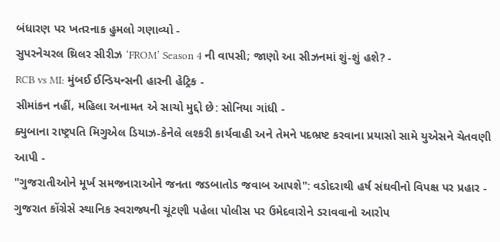બંધારણ પર ખતરનાક હુમલો ગણાવ્યો -
સુપરનેચરલ થ્રિલર સીરીઝ ‘FROM’ Season 4 ની વાપસી; જાણો આ સીઝનમાં શું-શું હશે? -
RCB vs MI: મુંબઈ ઈન્ડિયન્સની હારની હેટ્રિક -
સીમાંકન નહીં, મહિલા અનામત એ સાચો મુદ્દો છે: સોનિયા ગાંધી -
ક્યુબાના રાષ્ટ્રપતિ મિગુએલ ડિયાઝ-કેનેલે લશ્કરી કાર્યવાહી અને તેમને પદભ્રષ્ટ કરવાના પ્રયાસો સામે યુએસને ચેતવણી આપી -
"ગુજરાતીઓને મૂર્ખ સમજનારાઓને જનતા જડબાતોડ જવાબ આપશે": વડોદરાથી હર્ષ સંઘવીનો વિપક્ષ પર પ્રહાર -
ગુજરાત કોંગ્રેસે સ્થાનિક સ્વરાજ્યની ચૂંટણી પહેલા પોલીસ પર ઉમેદવારોને ડરાવવાનો આરોપ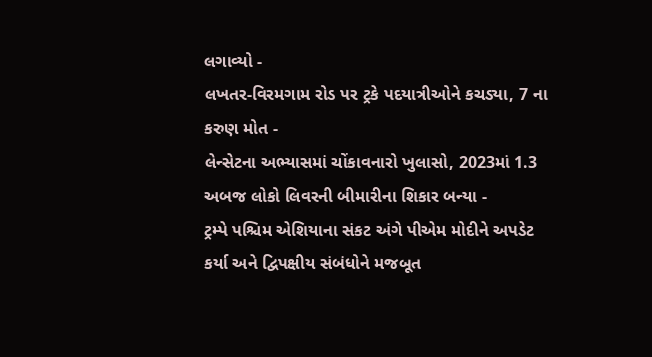લગાવ્યો -
લખતર-વિરમગામ રોડ પર ટ્રકે પદયાત્રીઓને કચડ્યા, 7 ના કરુણ મોત -
લેન્સેટના અભ્યાસમાં ચોંકાવનારો ખુલાસો, 2023માં 1.3 અબજ લોકો લિવરની બીમારીના શિકાર બન્યા -
ટ્રમ્પે પશ્ચિમ એશિયાના સંકટ અંગે પીએમ મોદીને અપડેટ કર્યા અને દ્વિપક્ષીય સંબંધોને મજબૂત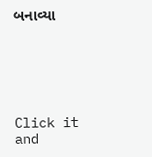બનાવ્યા






Click it and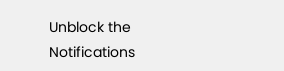Unblock the Notifications